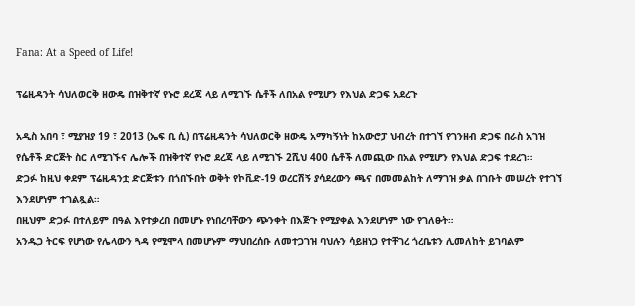Fana: At a Speed of Life!

ፕሬዚዳንት ሳህለወርቅ ዘውዴ በዝቅተኛ የኑሮ ደረጃ ላይ ለሚገኙ ሴቶች ለበአል የሚሆን የእህል ድጋፍ አደረጉ

አዲስ አበባ ፣ ሚያዝያ 19 ፣ 2013 (ኤፍ ቢ ሲ) በፕሬዚዳንት ሳህለወርቅ ዘውዴ አማካኝነት ከአውሮፓ ህብረት በተገኘ የገንዘብ ድጋፍ በራስ አገዝ የሴቶች ድርጅት ስር ለሚገኙና ሌሎች በዝቅተኛ የኑሮ ደረጃ ላይ ለሚገኙ 2ሺህ 400 ሴቶች ለመጪው በአል የሚሆን የእህል ድጋፍ ተደረገ።
ድጋፉ ከዚህ ቀደም ፕሬዚዳንቷ ድርጅቱን በጎበኙበት ወቅት የኮቪድ-19 ወረርሽኝ ያሳደረውን ጫና በመመልከት ለማገዝ ቃል በገቡት መሠረት የተገኘ እንደሆነም ተገልጿል።
በዚህም ድጋፉ በተለይም በዓል እየተቃረበ በመሆኑ የነበረባቸውን ጭንቀት በእጅጉ የሚያቀል እንደሆነም ነው የገለፁት።
አንዱጋ ትርፍ የሆነው የሌላውን ጓዳ የሚሞላ በመሆኑም ማህበረሰቡ ለመተጋገዝ ባህሉን ሳይዘነጋ የተቸገረ ጎረቤቱን ሊመለከት ይገባልም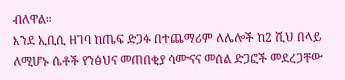ብለዋል።
እንደ ኢቢሲ ዘገባ ከጤፍ ድጋፉ በተጨማሪም ለሌሎች ከ2 ሺህ በላይ ለሚሆኑ ሴቶች የንፅህና መጠበቂያ ሳሙናና መሰል ድጋፎች መደረጋቸው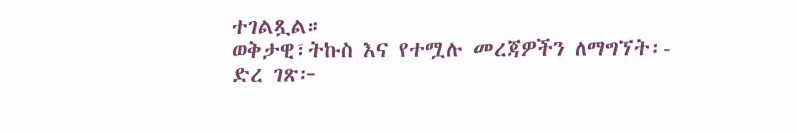ተገልጿል።
ወቅታዊ፣ትኩስ እና የተሟሉ መረጃዎችን ለማግኘት፡-
ድረ ገጽ፦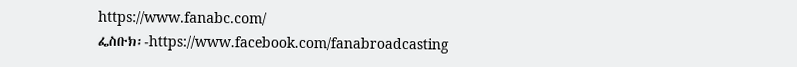https://www.fanabc.com/
ፌስቡክ፡-https://www.facebook.com/fanabroadcasting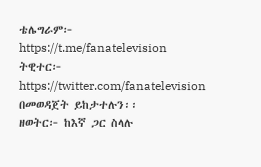ቴሌግራም፦ https://t.me/fanatelevision
ትዊተር፦ https://twitter.com/fanatelevision በመወዳጀት ይከታተሉን፡፡
ዘወትር፦ ከእኛ ጋር ስላሉ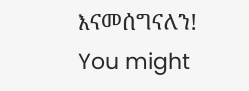እናመሰግናለን!
You might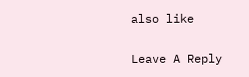also like

Leave A Reply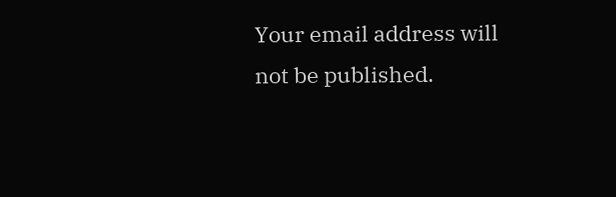Your email address will not be published.